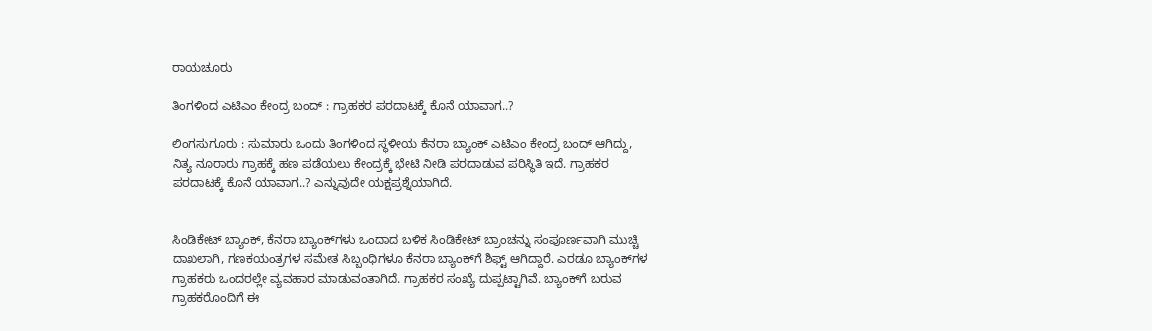ರಾಯಚೂರು

ತಿಂಗಳಿಂದ ಎಟಿಎಂ ಕೇಂದ್ರ ಬಂದ್ : ಗ್ರಾಹಕರ ಪರದಾಟಕ್ಕೆ ಕೊನೆ ಯಾವಾಗ..?

ಲಿಂಗಸುಗೂರು : ಸುಮಾರು ಒಂದು ತಿಂಗಳಿಂದ ಸ್ಥಳೀಯ ಕೆನರಾ ಬ್ಯಾಂಕ್ ಎಟಿಎಂ ಕೇಂದ್ರ ಬಂದ್ ಆಗಿದ್ದು, ನಿತ್ಯ ನೂರಾರು ಗ್ರಾಹಕ್ಕೆ ಹಣ ಪಡೆಯಲು ಕೇಂದ್ರಕ್ಕೆ ಭೇಟಿ ನೀಡಿ ಪರದಾಡುವ ಪರಿಸ್ಥಿತಿ ಇದೆ. ಗ್ರಾಹಕರ ಪರದಾಟಕ್ಕೆ ಕೊನೆ ಯಾವಾಗ..? ಎನ್ನುವುದೇ ಯಕ್ಷಪ್ರಶ್ನೆಯಾಗಿದೆ.


ಸಿಂಡಿಕೇಟ್ ಬ್ಯಾಂಕ್, ಕೆನರಾ ಬ್ಯಾಂಕ್‍ಗಳು ಒಂದಾದ ಬಳಿಕ ಸಿಂಡಿಕೇಟ್ ಬ್ರಾಂಚನ್ನು ಸಂಪೂರ್ಣವಾಗಿ ಮುಚ್ಚಿ ದಾಖಲಾಗಿ, ಗಣಕಯಂತ್ರಗಳ ಸಮೇತ ಸಿಬ್ಬಂಧಿಗಳೂ ಕೆನರಾ ಬ್ಯಾಂಕ್‍ಗೆ ಶಿಫ್ಟ್ ಆಗಿದ್ದಾರೆ. ಎರಡೂ ಬ್ಯಾಂಕ್‍ಗಳ ಗ್ರಾಹಕರು ಒಂದರಲ್ಲೇ ವ್ಯವಹಾರ ಮಾಡುವಂತಾಗಿದೆ. ಗ್ರಾಹಕರ ಸಂಖ್ಯೆ ದುಪ್ಪಟ್ಟಾಗಿವೆ. ಬ್ಯಾಂಕ್‍ಗೆ ಬರುವ ಗ್ರಾಹಕರೊಂದಿಗೆ ಈ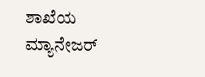ಶಾಖೆಯ ಮ್ಯಾನೇಜರ್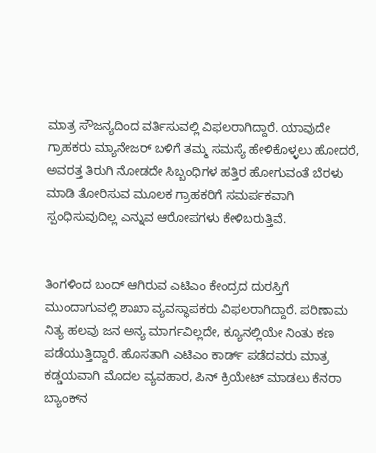ಮಾತ್ರ ಸೌಜನ್ಯದಿಂದ ವರ್ತಿಸುವಲ್ಲಿ ವಿಫಲರಾಗಿದ್ದಾರೆ. ಯಾವುದೇ ಗ್ರಾಹಕರು ಮ್ಯಾನೇಜರ್ ಬಳಿಗೆ ತಮ್ಮ ಸಮಸ್ಯೆ ಹೇಳಿಕೊಳ್ಳಲು ಹೋದರೆ, ಅವರತ್ತ ತಿರುಗಿ ನೋಡದೇ ಸಿಬ್ಬಂಧಿಗಳ ಹತ್ತಿರ ಹೋಗುವಂತೆ ಬೆರಳು ಮಾಡಿ ತೋರಿಸುವ ಮೂಲಕ ಗ್ರಾಹಕರಿಗೆ ಸಮರ್ಪಕವಾಗಿ ಸ್ಪಂಧಿಸುವುದಿಲ್ಲ ಎನ್ನುವ ಆರೋಪಗಳು ಕೇಳಿಬರುತ್ತಿವೆ.


ತಿಂಗಳಿಂದ ಬಂದ್ ಆಗಿರುವ ಎಟಿಎಂ ಕೇಂದ್ರದ ದುರಸ್ತಿಗೆ ಮುಂದಾಗುವಲ್ಲಿ ಶಾಖಾ ವ್ಯವಸ್ಥಾಪಕರು ವಿಫಲರಾಗಿದ್ದಾರೆ. ಪರಿಣಾಮ ನಿತ್ಯ ಹಲವು ಜನ ಅನ್ಯ ಮಾರ್ಗವಿಲ್ಲದೇ, ಕ್ಯೂನಲ್ಲಿಯೇ ನಿಂತು ಕಣ ಪಡೆಯುತ್ತಿದ್ದಾರೆ. ಹೊಸತಾಗಿ ಎಟಿಎಂ ಕಾರ್ಡ್ ಪಡೆದವರು ಮಾತ್ರ ಕಡ್ಡಯವಾಗಿ ಮೊದಲ ವ್ಯವಹಾರ, ಪಿನ್ ಕ್ರಿಯೇಟ್ ಮಾಡಲು ಕೆನರಾ ಬ್ಯಾಂಕ್‍ನ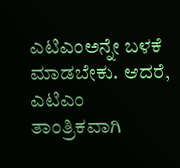ಎಟಿಎಂಅನ್ನೇ ಬಳಕೆ ಮಾಡಬೇಕು. ಆದರೆ, ಎಟಿಎಂ ತಾಂತ್ರಿಕವಾಗಿ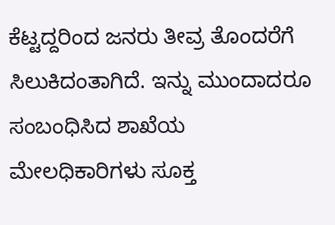ಕೆಟ್ಟದ್ದರಿಂದ ಜನರು ತೀವ್ರ ತೊಂದರೆಗೆ ಸಿಲುಕಿದಂತಾಗಿದೆ. ಇನ್ನು ಮುಂದಾದರೂ ಸಂಬಂಧಿಸಿದ ಶಾಖೆಯ ಮೇಲಧಿಕಾರಿಗಳು ಸೂಕ್ತ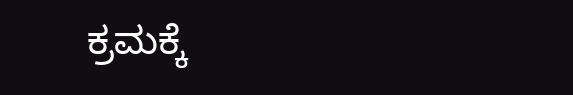ಕ್ರಮಕ್ಕೆ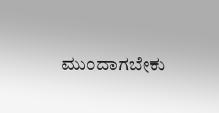ಮುಂದಾಗಬೇಕು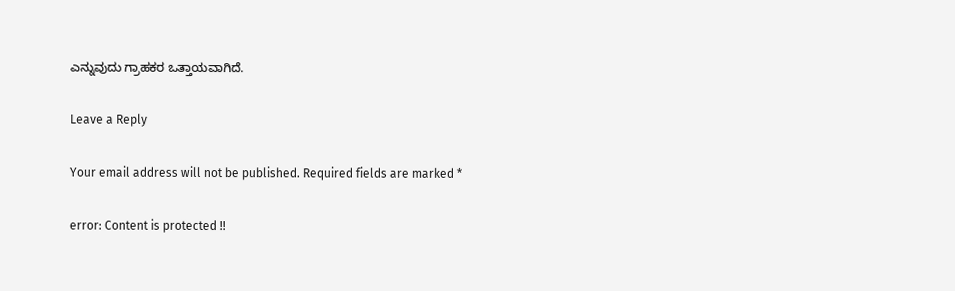ಎನ್ನುವುದು ಗ್ರಾಹಕರ ಒತ್ತಾಯವಾಗಿದೆ.

Leave a Reply

Your email address will not be published. Required fields are marked *

error: Content is protected !!